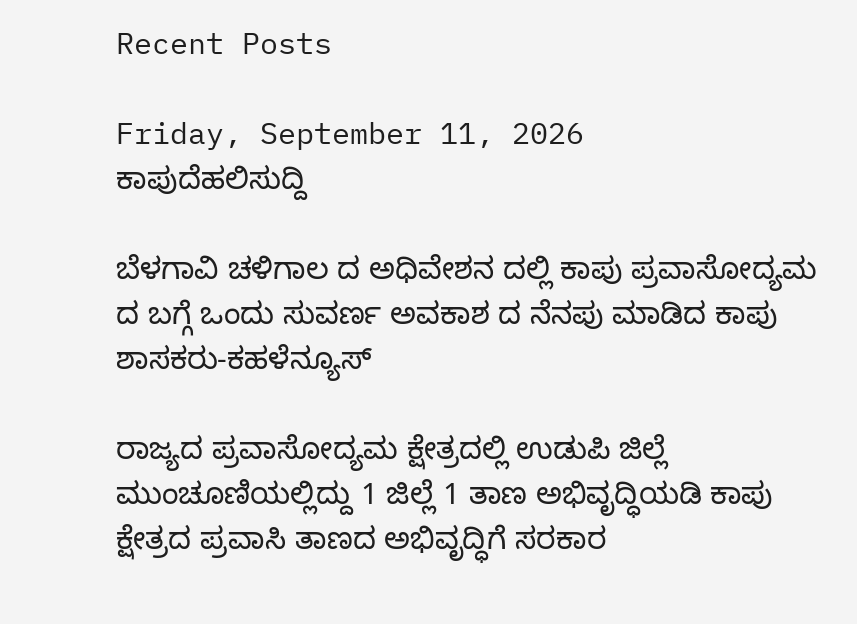Recent Posts

Friday, September 11, 2026
ಕಾಪುದೆಹಲಿಸುದ್ದಿ

ಬೆಳಗಾವಿ ಚಳಿಗಾಲ ದ ಅಧಿವೇಶನ ದಲ್ಲಿ ಕಾಪು ಪ್ರವಾಸೋದ್ಯಮ ದ ಬಗ್ಗೆ ಒಂದು ಸುವರ್ಣ ಅವಕಾಶ ದ ನೆನಪು ಮಾಡಿದ ಕಾಪು ಶಾಸಕರು-ಕಹಳೆನ್ಯೂಸ್

ರಾಜ್ಯದ ಪ್ರವಾಸೋದ್ಯಮ ಕ್ಷೇತ್ರದಲ್ಲಿ ಉಡುಪಿ ಜಿಲ್ಲೆ ಮುಂಚೂಣಿಯಲ್ಲಿದ್ದು 1 ಜಿಲ್ಲೆ 1 ತಾಣ ಅಭಿವೃದ್ಧಿಯಡಿ ಕಾಪು ಕ್ಷೇತ್ರದ ಪ್ರವಾಸಿ ತಾಣದ ಅಭಿವೃದ್ಧಿಗೆ ಸರಕಾರ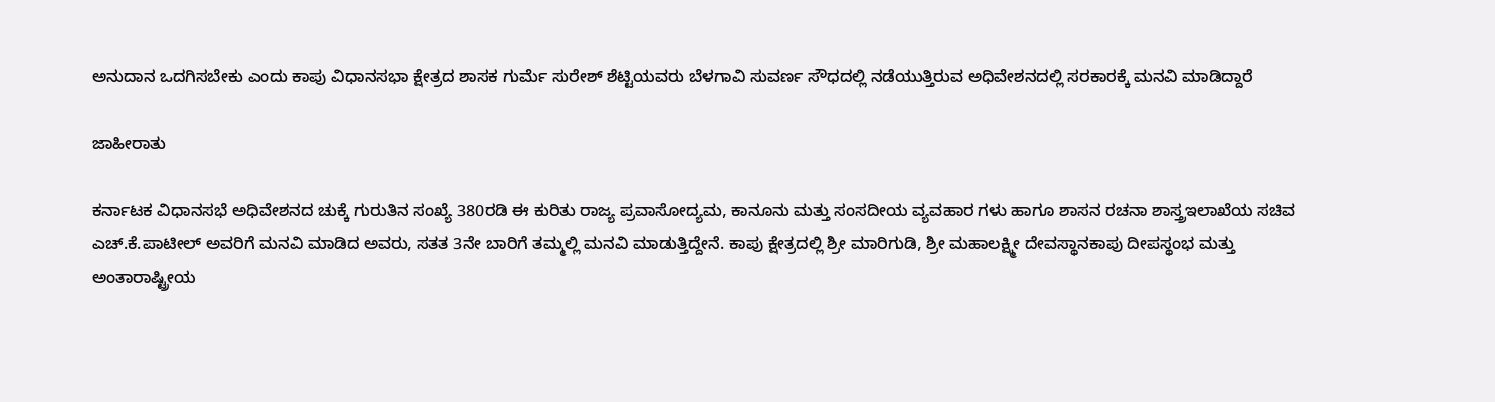ಅನುದಾನ ಒದಗಿಸಬೇಕು ಎಂದು ಕಾಪು ವಿಧಾನಸಭಾ ಕ್ಷೇತ್ರದ ಶಾಸಕ ಗುರ್ಮೆ ಸುರೇಶ್ ಶೆಟ್ಟಿಯವರು ಬೆಳಗಾವಿ ಸುವರ್ಣ ಸೌಧದಲ್ಲಿ ನಡೆಯುತ್ತಿರುವ ಅಧಿವೇಶನದಲ್ಲಿ ಸರಕಾರಕ್ಕೆ ಮನವಿ ಮಾಡಿದ್ದಾರೆ

ಜಾಹೀರಾತು

ಕರ್ನಾಟಕ ವಿಧಾನಸಭೆ ಅಧಿವೇಶನದ ಚುಕ್ಕೆ ಗುರುತಿನ ಸಂಖ್ಯೆ 380ರಡಿ ಈ ಕುರಿತು ರಾಜ್ಯ ಪ್ರವಾಸೋದ್ಯಮ, ಕಾನೂನು ಮತ್ತು ಸಂಸದೀಯ ವ್ಯವಹಾರ ಗಳು ಹಾಗೂ ಶಾಸನ ರಚನಾ ಶಾಸ್ತ್ರಇಲಾಖೆಯ ಸಚಿವ ಎಚ್.ಕೆ.ಪಾಟೀಲ್ ಅವರಿಗೆ ಮನವಿ ಮಾಡಿದ ಅವರು, ಸತತ 3ನೇ ಬಾರಿಗೆ ತಮ್ಮಲ್ಲಿ ಮನವಿ ಮಾಡುತ್ತಿದ್ದೇನೆ. ಕಾಪು ಕ್ಷೇತ್ರದಲ್ಲಿ ಶ್ರೀ ಮಾರಿಗುಡಿ, ಶ್ರೀ ಮಹಾಲಕ್ಷ್ಮೀ ದೇವಸ್ಥಾನಕಾಪು ದೀಪಸ್ಥಂಭ ಮತ್ತು ಅಂತಾರಾಷ್ಟ್ರೀಯ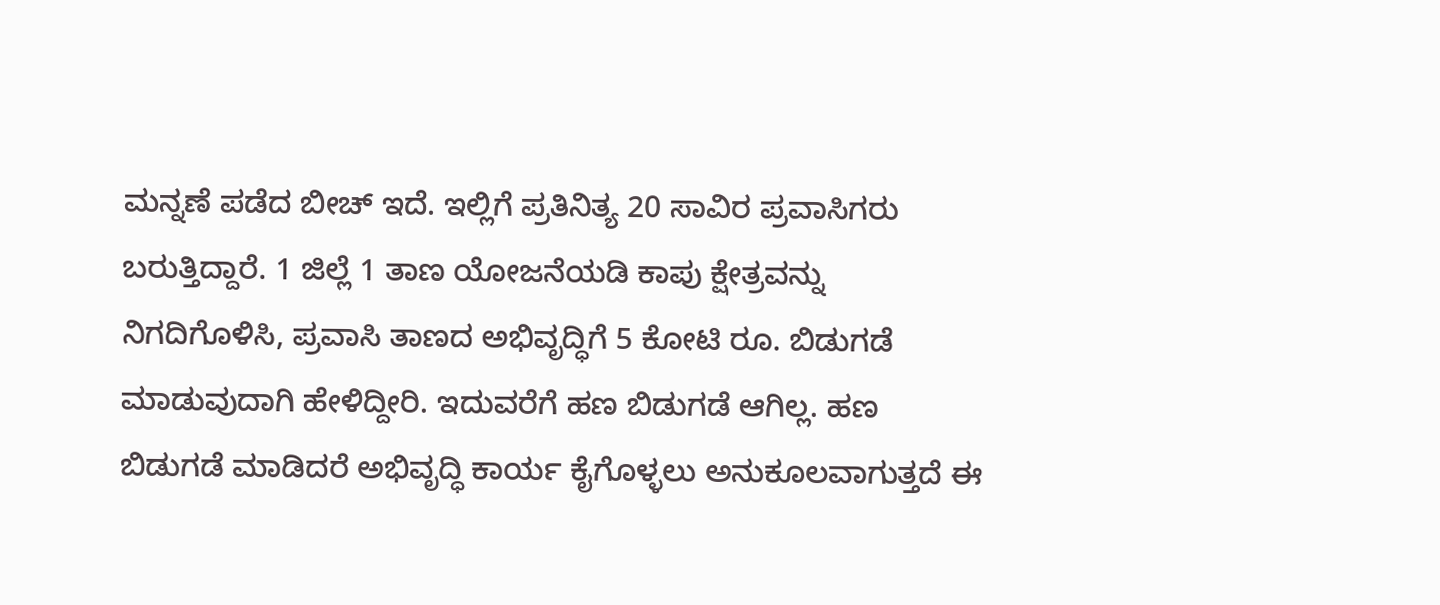ಮನ್ನಣೆ ಪಡೆದ ಬೀಚ್ ಇದೆ. ಇಲ್ಲಿಗೆ ಪ್ರತಿನಿತ್ಯ 20 ಸಾವಿರ ಪ್ರವಾಸಿಗರು ಬರುತ್ತಿದ್ದಾರೆ. 1 ಜಿಲ್ಲೆ 1 ತಾಣ ಯೋಜನೆಯಡಿ ಕಾಪು ಕ್ಷೇತ್ರವನ್ನು ನಿಗದಿಗೊಳಿಸಿ, ಪ್ರವಾಸಿ ತಾಣದ ಅಭಿವೃದ್ಧಿಗೆ 5 ಕೋಟಿ ರೂ. ಬಿಡುಗಡೆ ಮಾಡುವುದಾಗಿ ಹೇಳಿದ್ದೀರಿ. ಇದುವರೆಗೆ ಹಣ ಬಿಡುಗಡೆ ಆಗಿಲ್ಲ. ಹಣ ಬಿಡುಗಡೆ ಮಾಡಿದರೆ ಅಭಿವೃದ್ಧಿ ಕಾರ್ಯ ಕೈಗೊಳ್ಳಲು ಅನುಕೂಲವಾಗುತ್ತದೆ ಈ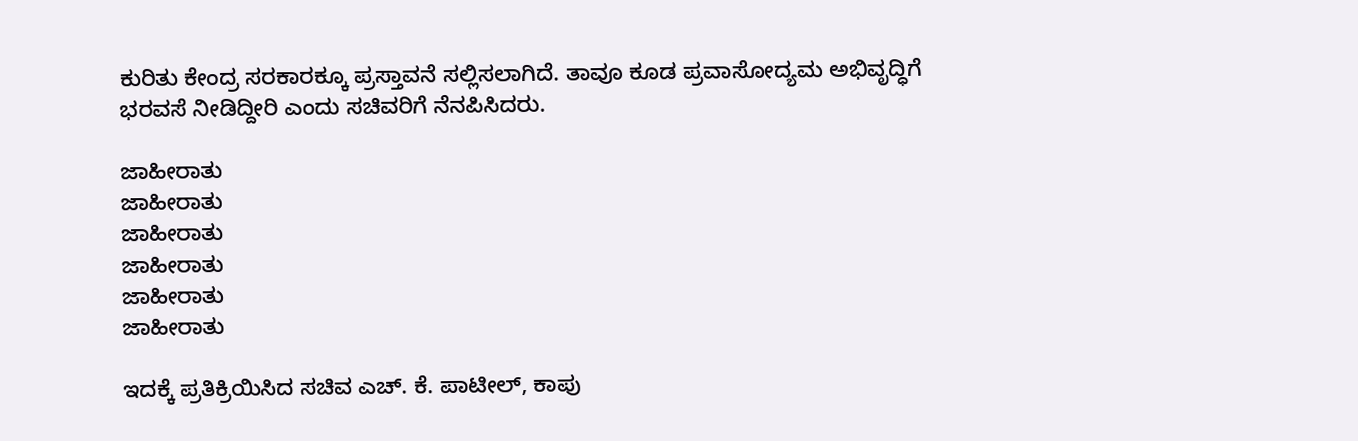ಕುರಿತು ಕೇಂದ್ರ ಸರಕಾರಕ್ಕೂ ಪ್ರಸ್ತಾವನೆ ಸಲ್ಲಿಸಲಾಗಿದೆ. ತಾವೂ ಕೂಡ ಪ್ರವಾಸೋದ್ಯಮ ಅಭಿವೃದ್ಧಿಗೆ ಭರವಸೆ ನೀಡಿದ್ದೀರಿ ಎಂದು ಸಚಿವರಿಗೆ ನೆನಪಿಸಿದರು.

ಜಾಹೀರಾತು
ಜಾಹೀರಾತು
ಜಾಹೀರಾತು
ಜಾಹೀರಾತು
ಜಾಹೀರಾತು
ಜಾಹೀರಾತು

ಇದಕ್ಕೆ ಪ್ರತಿಕ್ರಿಯಿಸಿದ ಸಚಿವ ಎಚ್‌. ಕೆ. ಪಾಟೀಲ್‌, ಕಾಪು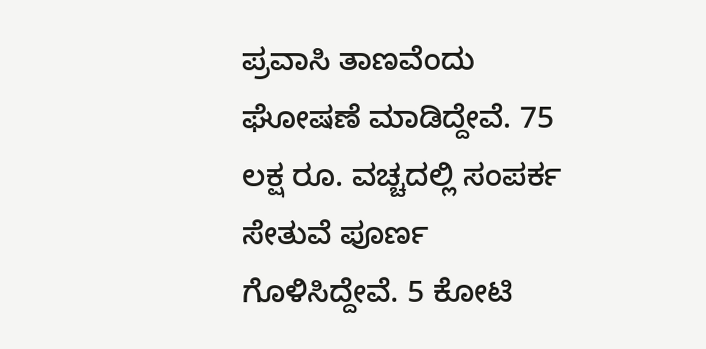ಪ್ರವಾಸಿ ತಾಣವೆಂದು ಘೋಷಣೆ ಮಾಡಿದ್ದೇವೆ. 75 ಲಕ್ಷ ರೂ. ವಚ್ಚದಲ್ಲಿ ಸಂಪರ್ಕ ಸೇತುವೆ ಪೂರ್ಣ ಗೊಳಿಸಿದ್ದೇವೆ. 5 ಕೋಟಿ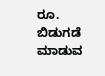ರೂ. ಬಿಡುಗಡೆ ಮಾಡುವ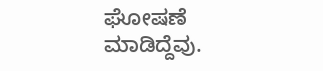ಘೋಷಣೆ ಮಾಡಿದ್ದೆವು.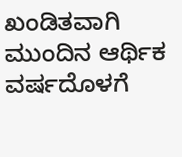ಖಂಡಿತವಾಗಿ ಮುಂದಿನ ಆರ್ಥಿಕ ವರ್ಷದೊಳಗೆ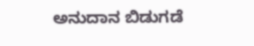ಅನುದಾನ ಬಿಡುಗಡೆ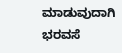ಮಾಡುವುದಾಗಿ ಭರವಸೆ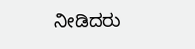ನೀಡಿದರು